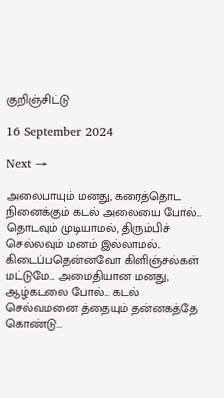குறிஞ்சிட்டு

16 September 2024

Next →

அலைபாயும் மனது, கரைத்தொட நினைக்கும் கடல் அலையை போல்... தொடவும் முடியாமல், திரும்பிச் செல்லவும் மனம் இல்லாமல்.. கிடைப்பதென்னவோ கிளிஞ்சல்கள் மட்டுமே... அமைதியான மனது, ஆழ்கடலை போல்... கடல் செல்வமனை த்தையும் தன்னகத்தே கொண்டு...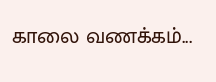காலை வணக்கம்...